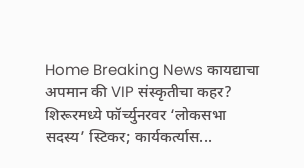Home Breaking News कायद्याचा अपमान की VIP संस्कृतीचा कहर? शिरूरमध्ये फॉर्च्युनरवर ‘लोकसभा सदस्य’ स्टिकर; कार्यकर्त्यास...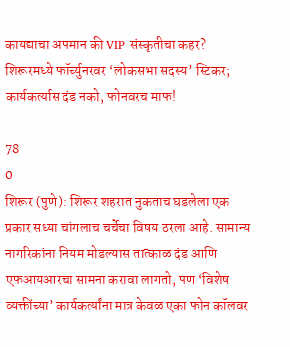कायद्याचा अपमान की VIP संस्कृतीचा कहर? शिरूरमध्ये फॉर्च्युनरवर ‘लोकसभा सदस्य’ स्टिकर; कार्यकर्त्यास दंड नको, फोनवरच माफ!

78
0
शिरूर (पुणे): शिरूर शहरात नुकताच घडलेला एक प्रकार सध्या चांगलाच चर्चेचा विषय ठरला आहे. सामान्य नागरिकांना नियम मोडल्यास तात्काळ दंड आणि एफआयआरचा सामना करावा लागतो, पण ‘विशेष व्यक्तींच्या’ कार्यकर्त्यांना मात्र केवळ एका फोन कॉलवर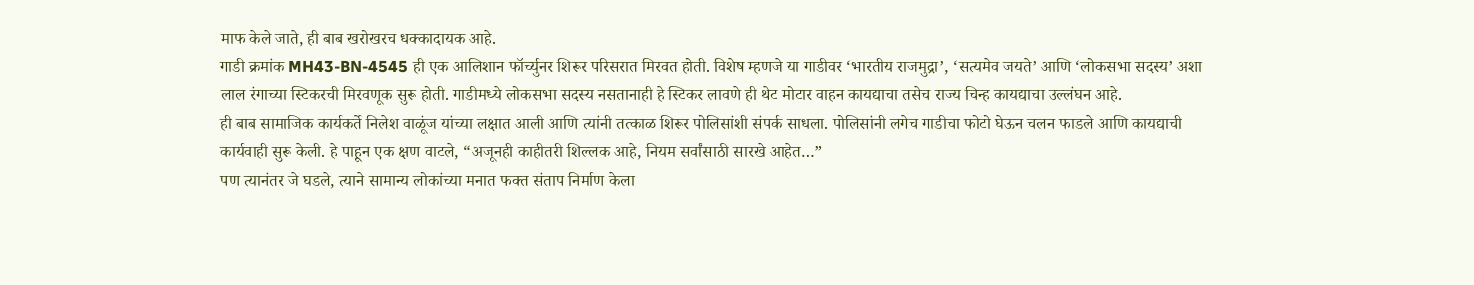माफ केले जाते, ही बाब खरोखरच धक्कादायक आहे.
गाडी क्रमांक MH43-BN-4545 ही एक आलिशान फॉर्च्युनर शिरूर परिसरात मिरवत होती. विशेष म्हणजे या गाडीवर ‘भारतीय राजमुद्रा’, ‘सत्यमेव जयते’ आणि ‘लोकसभा सदस्य’ अशा लाल रंगाच्या स्टिकरची मिरवणूक सुरू होती. गाडीमध्ये लोकसभा सदस्य नसतानाही हे स्टिकर लावणे ही थेट मोटार वाहन कायद्याचा तसेच राज्य चिन्ह कायद्याचा उल्लंघन आहे.
ही बाब सामाजिक कार्यकर्ते निलेश वाळूंज यांच्या लक्षात आली आणि त्यांनी तत्काळ शिरूर पोलिसांशी संपर्क साधला. पोलिसांनी लगेच गाडीचा फोटो घेऊन चलन फाडले आणि कायद्याची कार्यवाही सुरू केली. हे पाहून एक क्षण वाटले, “अजूनही काहीतरी शिल्लक आहे, नियम सर्वांसाठी सारखे आहेत…”
पण त्यानंतर जे घडले, त्याने सामान्य लोकांच्या मनात फक्त संताप निर्माण केला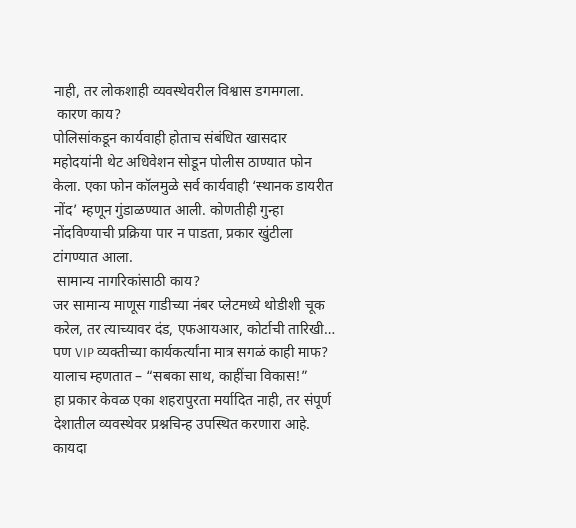नाही, तर लोकशाही व्यवस्थेवरील विश्वास डगमगला.
 कारण काय?
पोलिसांकडून कार्यवाही होताच संबंधित खासदार महोदयांनी थेट अधिवेशन सोडून पोलीस ठाण्यात फोन केला. एका फोन कॉलमुळे सर्व कार्यवाही ‘स्थानक डायरीत नोंद’ म्हणून गुंडाळण्यात आली. कोणतीही गुन्हा नोंदविण्याची प्रक्रिया पार न पाडता, प्रकार खुंटीला टांगण्यात आला.
 सामान्य नागरिकांसाठी काय?
जर सामान्य माणूस गाडीच्या नंबर प्लेटमध्ये थोडीशी चूक करेल, तर त्याच्यावर दंड, एफआयआर, कोर्टाची तारिखी… पण VIP व्यक्तीच्या कार्यकर्त्यांना मात्र सगळं काही माफ? यालाच म्हणतात – “सबका साथ, काहींचा विकास!”
हा प्रकार केवळ एका शहरापुरता मर्यादित नाही, तर संपूर्ण देशातील व्यवस्थेवर प्रश्नचिन्ह उपस्थित करणारा आहे. कायदा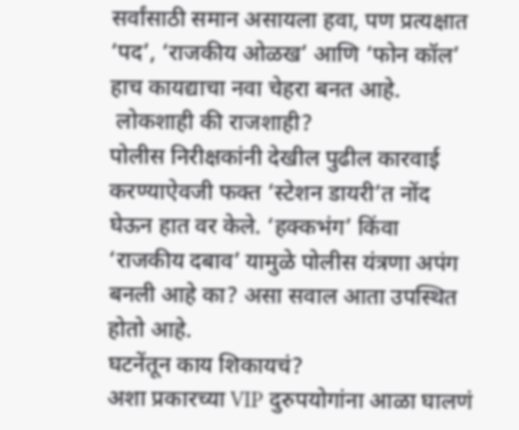सर्वांसाठी समान असायला हवा, पण प्रत्यक्षात ‘पद’, ‘राजकीय ओळख’ आणि ‘फोन कॉल’ हाच कायद्याचा नवा चेहरा बनत आहे.
 लोकशाही की राजशाही?
पोलीस निरीक्षकांनी देखील पुढील कारवाई करण्याऐवजी फक्त ‘स्टेशन डायरी’त नोंद घेऊन हात वर केले. ‘हक्कभंग’ किंवा ‘राजकीय दबाव’ यामुळे पोलीस यंत्रणा अपंग बनली आहे का? असा सवाल आता उपस्थित होतो आहे.
घटनेंतून काय शिकायचं?
अशा प्रकारच्या VIP दुरुपयोगांना आळा घालणं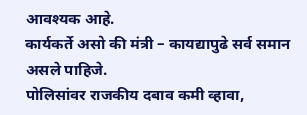आवश्यक आहे.
कार्यकर्ते असो की मंत्री – कायद्यापुढे सर्व समान असले पाहिजे.
पोलिसांवर राजकीय दबाव कमी व्हावा,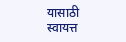यासाठी स्वायत्त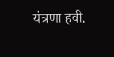यंत्रणा हवी.